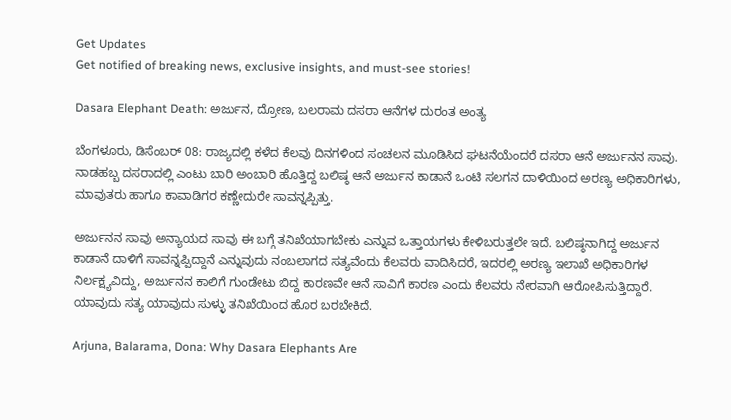Get Updates
Get notified of breaking news, exclusive insights, and must-see stories!

Dasara Elephant Death: ಅರ್ಜುನ, ದ್ರೋಣ, ಬಲರಾಮ ದಸರಾ ಆನೆಗಳ ದುರಂತ ಅಂತ್ಯ

ಬೆಂಗಳೂರು, ಡಿಸೆಂಬರ್‌ 08: ರಾಜ್ಯದಲ್ಲಿ ಕಳೆದ ಕೆಲವು ದಿನಗಳಿಂದ ಸಂಚಲನ ಮೂಡಿಸಿದ ಘಟನೆಯೆಂದರೆ ದಸರಾ ಆನೆ ಅರ್ಜುನನ ಸಾವು. ನಾಡಹಬ್ಬ ದಸರಾದಲ್ಲಿ ಎಂಟು ಬಾರಿ ಅಂಬಾರಿ ಹೊತ್ತಿದ್ದ ಬಲಿಷ್ಠ ಆನೆ ಅರ್ಜುನ ಕಾಡಾನೆ ಒಂಟಿ ಸಲಗನ ದಾಳಿಯಿಂದ ಅರಣ್ಯ ಅಧಿಕಾರಿಗಳು, ಮಾವುತರು ಹಾಗೂ ಕಾವಾಡಿಗರ ಕಣ್ಣೇದುರೇ ಸಾವನ್ನಪ್ಪಿತ್ತು.

ಅರ್ಜುನನ ಸಾವು ಅನ್ಯಾಯದ ಸಾವು ಈ ಬಗ್ಗೆ ತನಿಖೆಯಾಗಬೇಕು ಎನ್ನುವ ಒತ್ತಾಯಗಳು ಕೇಳಿಬರುತ್ತಲೇ ಇದೆ. ಬಲಿಷ್ಠನಾಗಿದ್ದ ಅರ್ಜುನ ಕಾಡಾನೆ ದಾಳಿಗೆ ಸಾವನ್ನಪ್ಪಿದ್ದಾನೆ ಎನ್ನುವುದು ನಂಬಲಾಗದ ಸತ್ಯವೆಂದು ಕೆಲವರು ವಾದಿಸಿದರೆ, ಇದರಲ್ಲಿ ಅರಣ್ಯ ಇಲಾಖೆ ಅಧಿಕಾರಿಗಳ ನಿರ್ಲಕ್ಷ್ಯವಿದ್ದು, ಅರ್ಜುನನ ಕಾಲಿಗೆ ಗುಂಡೇಟು ಬಿದ್ದ ಕಾರಣವೇ ಆನೆ ಸಾವಿಗೆ ಕಾರಣ ಎಂದು ಕೆಲವರು ನೇರವಾಗಿ ಆರೋಪಿಸುತ್ತಿದ್ದಾರೆ. ಯಾವುದು ಸತ್ಯ ಯಾವುದು ಸುಳ್ಳು ತನಿಖೆಯಿಂದ ಹೊರ ಬರಬೇಕಿದೆ.

Arjuna, Balarama, Dona: Why Dasara Elephants Are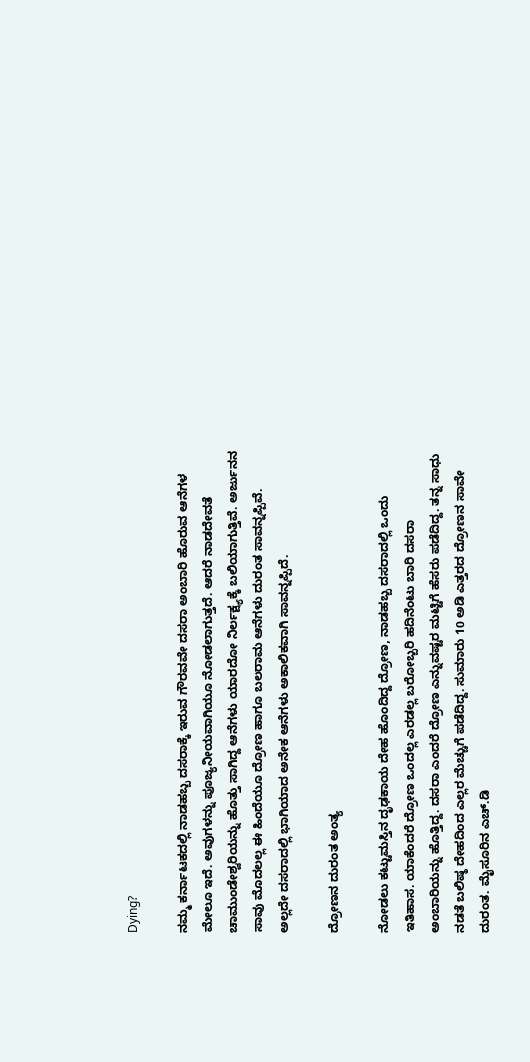Dying?

ನಮ್ಮ ಕರ್ನಾಟಕದಲ್ಲಿ ನಾಡಹಬ್ಬ ದಸರಾಕ್ಕೆ ಇರುವ ಗೌರವವೇ ದಸರಾ ಅಂಬಾರಿ ಹೊರುವ ಆನೆಗಳ ಮೇಲೂ ಇದೆ. ಅವುಗಳನ್ನು ಪೂಜ್ಯನೀಯವಾಗಿಯೂ ನೋಡಲಾಗುತ್ತದೆ. ಆದರೆ ನಾಡದೇವತೆ ಚಾಮುಂಡೇಶ್ವರಿಯನ್ನು ಹೊತ್ತು ಸಾಗಿದ್ದ ಆನೆಗಳು ಯಾರದೋ ನಿರ್ಲಕ್ಷ್ಯಕ್ಕೆ ಬಲಿಯಾಗುತ್ತಿವೆ. ಅರ್ಜುನನ ಸಾವು ಮೊದಲಲ್ಲ ಈ ಹಿಂದೆಯೂ ದ್ರೋಣ ಹಾಗೂ ಬಲರಾಮ ಆನೆಗಳು ದುರಂತ ಸಾವನ್ನಪ್ಪಿವೆ. ಅಲ್ಲದೇ ದಸರಾದಲ್ಲಿ ಭಾಗಿಯಾದ ಅನೇಕ ಆನೆಗಳು ಅಕಾಲಿಕವಾಗಿ ಸಾವನ್ನಪ್ಪಿದೆ.

ದ್ರೋಣನ ದುರಂತ ಅಂತ್ಯ

ನೋಡಲು ಕಟ್ಟುಮಸ್ತಿನ ದೃಢಕಾಯ ದೇಹ ಹೊಂದಿದ್ದ ದ್ರೋಣ, ನಾಡಹಬ್ಬ ದಸರಾದಲ್ಲಿ ಒಂದು ಇತಿಹಾಸ. ಯಾಕೆಂದರೆ ದ್ರೋಣ ಒಂದಲ್ಲ ಎರಡಲ್ಲ ಬರೋಬ್ಬರಿ ಹದಿನೆಂಟು ಬಾರಿ ದಸರಾ ಅಂಬಾರಿಯನ್ನು ಹೊತ್ತಿದ್ದ. ದಸರಾ ಎಂದರೆ ದ್ರೋಣ ಎನ್ನುವಷ್ಟರ ಮಟ್ಟಿಗೆ ಹೆಸರು ಪಡೆದಿದ್ದ. ತನ್ನ ಸಾಧು ನಡತೆ ಬಲಿಷ್ಠ ದೇಹದಿಂದ ಎಲ್ಲರ ಮೆಚ್ಚುಗೆ ಪಡೆದಿದ್ದ. ಸುಮಾರು 10 ಅಡಿ ಎತ್ತರದ ದ್ರೋಣನ ಸಾವೇ ದುರಂತ. ಮೈಸೂರಿನ ಎಚ್‌.ಡಿ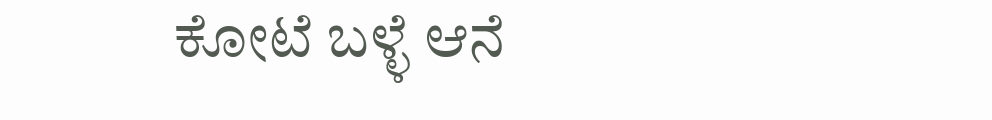ಕೋಟೆ ಬಳ್ಳೆ ಆನೆ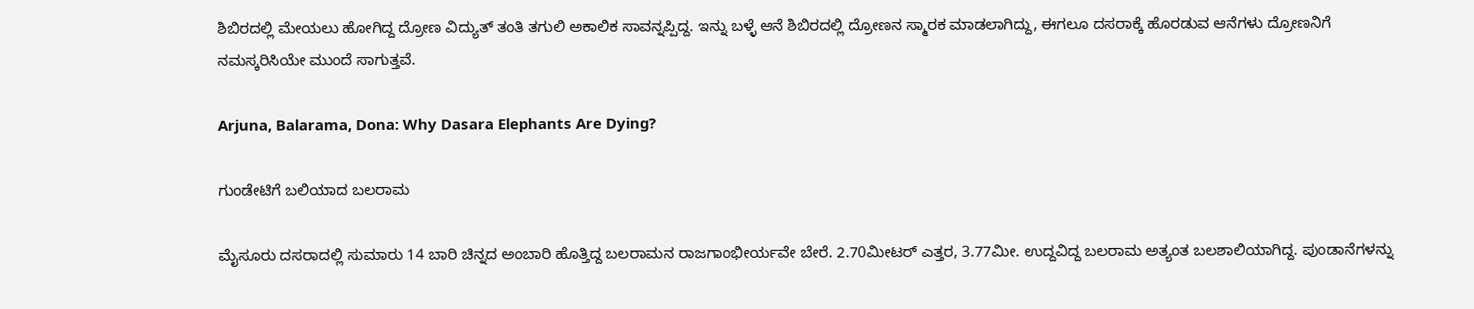ಶಿಬಿರದಲ್ಲಿ ಮೇಯಲು ಹೋಗಿದ್ದ ದ್ರೋಣ ವಿದ್ಯುತ್‌ ತಂತಿ ತಗುಲಿ ಅಕಾಲಿಕ ಸಾವನ್ನಪ್ಪಿದ್ದ. ಇನ್ನು ಬಳ್ಳೆ ಆನೆ ಶಿಬಿರದಲ್ಲಿ ದ್ರೋಣನ ಸ್ಮಾರಕ ಮಾಡಲಾಗಿದ್ದು, ಈಗಲೂ ದಸರಾಕ್ಕೆ ಹೊರಡುವ ಆನೆಗಳು ದ್ರೋಣನಿಗೆ ನಮಸ್ಕರಿಸಿಯೇ ಮುಂದೆ ಸಾಗುತ್ತವೆ.

Arjuna, Balarama, Dona: Why Dasara Elephants Are Dying?

ಗುಂಡೇಟಿಗೆ ಬಲಿಯಾದ ಬಲರಾಮ

ಮೈಸೂರು ದಸರಾದಲ್ಲಿ ಸುಮಾರು 14 ಬಾರಿ ಚಿನ್ನದ ಅಂಬಾರಿ ಹೊತ್ತಿದ್ದ ಬಲರಾಮನ ರಾಜಗಾಂಭೀರ್ಯವೇ ಬೇರೆ. 2.70ಮೀಟರ್ ಎತ್ತರ, 3.77ಮೀ. ಉದ್ದವಿದ್ದ ಬಲರಾಮ ಅತ್ಯಂತ ಬಲಶಾಲಿಯಾಗಿದ್ದ. ಪುಂಡಾನೆಗಳನ್ನು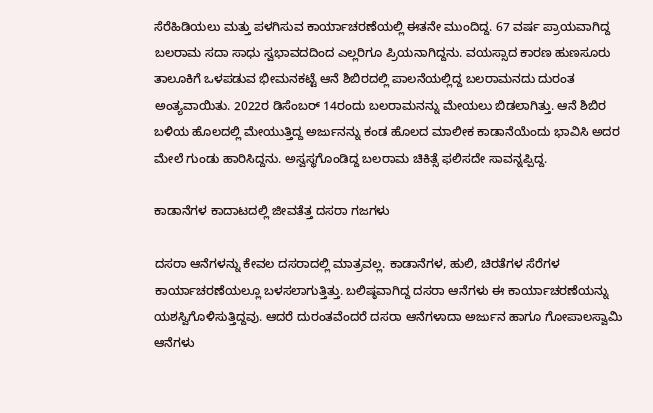ಸೆರೆಹಿಡಿಯಲು ಮತ್ತು ಪಳಗಿಸುವ ಕಾರ್ಯಾಚರಣೆಯಲ್ಲಿ ಈತನೇ ಮುಂದಿದ್ದ. 67 ವರ್ಷ ಪ್ರಾಯವಾಗಿದ್ದ ಬಲರಾಮ ಸದಾ ಸಾಧು ಸ್ವಭಾವದದಿಂದ ಎಲ್ಲರಿಗೂ ಪ್ರಿಯನಾಗಿದ್ದನು. ವಯಸ್ಸಾದ ಕಾರಣ ಹುಣಸೂರು ತಾಲೂಕಿಗೆ ಒಳಪಡುವ ಭೀಮನಕಟ್ಟೆ ಆನೆ ಶಿಬಿರದಲ್ಲಿ ಪಾಲನೆಯಲ್ಲಿದ್ದ ಬಲರಾಮನದು ದುರಂತ ಅಂತ್ಯವಾಯಿತು. 2022ರ ಡಿಸೆಂಬರ್ 14ರಂದು ಬಲರಾಮನನ್ನು ಮೇಯಲು ಬಿಡಲಾಗಿತ್ತು. ಆನೆ ಶಿಬಿರ ಬಳಿಯ ಹೊಲದಲ್ಲಿ ಮೇಯುತ್ತಿದ್ದ ಅರ್ಜುನನ್ನು ಕಂಡ ಹೊಲದ ಮಾಲೀಕ ಕಾಡಾನೆಯೆಂದು ಭಾವಿಸಿ ಅದರ ಮೇಲೆ ಗುಂಡು ಹಾರಿಸಿದ್ದನು. ಅಸ್ವಸ್ಥಗೊಂಡಿದ್ದ ಬಲರಾಮ ಚಿಕಿತ್ಸೆ ಫಲಿಸದೇ ಸಾವನ್ನಪ್ಪಿದ್ದ.

ಕಾಡಾನೆಗಳ ಕಾದಾಟದಲ್ಲಿ ಜೀವತೆತ್ತ ದಸರಾ ಗಜಗಳು

ದಸರಾ ಆನೆಗಳನ್ನು ಕೇವಲ ದಸರಾದಲ್ಲಿ ಮಾತ್ರವಲ್ಲ. ಕಾಡಾನೆಗಳ, ಹುಲಿ, ಚಿರತೆಗಳ ಸೆರೆಗಳ ಕಾರ್ಯಾಚರಣೆಯಲ್ಲೂ ಬಳಸಲಾಗುತ್ತಿತ್ತು. ಬಲಿಷ್ಠವಾಗಿದ್ದ ದಸರಾ ಆನೆಗಳು ಈ ಕಾರ್ಯಾಚರಣೆಯನ್ನು ಯಶಸ್ವಿಗೊಳಿಸುತ್ತಿದ್ದವು. ಆದರೆ ದುರಂತವೆಂದರೆ ದಸರಾ ಆನೆಗಳಾದಾ ಅರ್ಜುನ ಹಾಗೂ ಗೋಪಾಲಸ್ವಾಮಿ ಆನೆಗಳು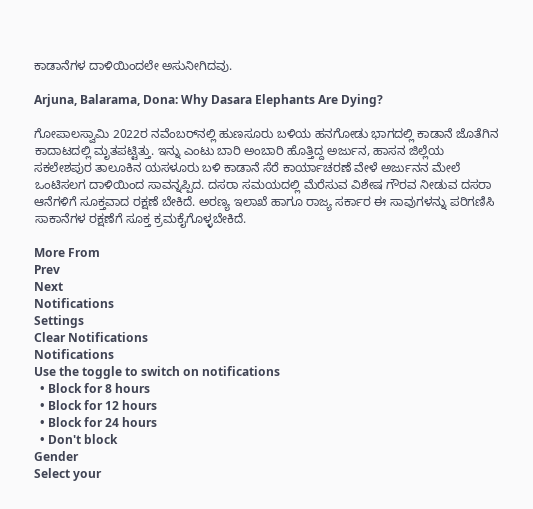ಕಾಡಾನೆಗಳ ದಾಳಿಯಿಂದಲೇ ಅಸುನೀಗಿದವು.

Arjuna, Balarama, Dona: Why Dasara Elephants Are Dying?

ಗೋಪಾಲಸ್ವಾಮಿ 2022ರ ನವೆಂಬರ್‌ನಲ್ಲಿ ಹುಣಸೂರು ಬಳಿಯ ಹನಗೋಡು ಭಾಗದಲ್ಲಿ ಕಾಡಾನೆ ಜೊತೆಗಿನ ಕಾದಾಟದಲ್ಲಿ ಮೃತಪಟ್ಟಿತ್ತು. ಇನ್ನು ಎಂಟು ಬಾರಿ ಅಂಬಾರಿ ಹೊತ್ತಿದ್ದ ಅರ್ಜುನ, ಹಾಸನ ಜಿಲ್ಲೆಯ ಸಕಲೇಶಪುರ ತಾಲೂಕಿನ ಯಸಳೂರು ಬಳಿ ಕಾಡಾನೆ ಸೆರೆ ಕಾರ್ಯಾಚರಣೆ ವೇಳೆ ಅರ್ಜುನನ ಮೇಲೆ ಒಂಟಿಸಲಗ ದಾಳಿಯಿಂದ ಸಾವನ್ನಪ್ಪಿದ. ದಸರಾ ಸಮಯದಲ್ಲಿ ಮೆರೆಸುವ ವಿಶೇಷ ಗೌರವ ನೀಡುವ ದಸರಾ ಆನೆಗಳಿಗೆ ಸೂಕ್ತವಾದ ರಕ್ಷಣೆ ಬೇಕಿದೆ. ಅರಣ್ಯ ಇಲಾಖೆ ಹಾಗೂ ರಾಜ್ಯ ಸರ್ಕಾರ ಈ ಸಾವುಗಳನ್ನು ಪರಿಗಣಿಸಿ ಸಾಕಾನೆಗಳ ರಕ್ಷಣೆಗೆ ಸೂಕ್ತ ಕ್ರಮಕೈಗೊಳ್ಳಬೇಕಿದೆ.

More From
Prev
Next
Notifications
Settings
Clear Notifications
Notifications
Use the toggle to switch on notifications
  • Block for 8 hours
  • Block for 12 hours
  • Block for 24 hours
  • Don't block
Gender
Select your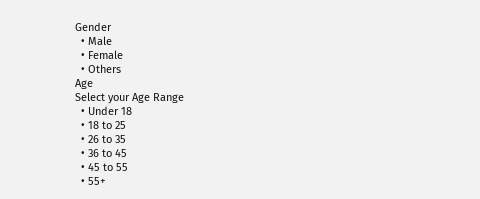Gender
  • Male
  • Female
  • Others
Age
Select your Age Range
  • Under 18
  • 18 to 25
  • 26 to 35
  • 36 to 45
  • 45 to 55
  • 55+